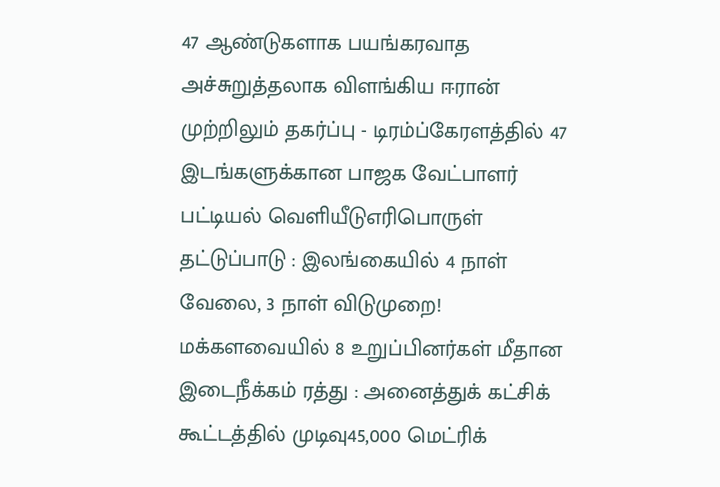47 ஆண்டுகளாக பயங்கரவாத அச்சுறுத்தலாக விளங்கிய ஈரான் முற்றிலும் தகர்ப்பு - டிரம்ப்கேரளத்தில் 47 இடங்களுக்கான பாஜக வேட்பாளர் பட்டியல் வெளியீடுஎரிபொருள் தட்டுப்பாடு : இலங்கையில் 4 நாள் வேலை, 3 நாள் விடுமுறை! மக்களவையில் 8 உறுப்பினர்கள் மீதான இடைநீக்கம் ரத்து : அனைத்துக் கட்சிக் கூட்டத்தில் முடிவு45,000 மெட்ரிக்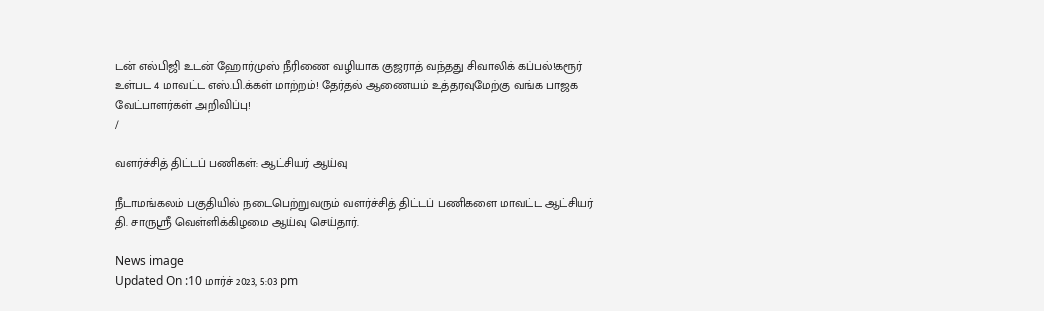டன் எல்பிஜி உடன் ஹோர்முஸ் நீரிணை வழியாக குஜராத் வந்தது சிவாலிக் கப்பல்!கரூர் உள்பட 4 மாவட்ட எஸ்.பி.க்கள் மாற்றம்! தேர்தல் ஆணையம் உத்தரவுமேற்கு வங்க பாஜக வேட்பாளர்கள் அறிவிப்பு!
/

வளர்ச்சித் திட்டப் பணிகள்: ஆட்சியர் ஆய்வு

நீடாமங்கலம் பகுதியில் நடைபெற்றுவரும் வளர்ச்சித் திட்டப் பணிகளை மாவட்ட ஆட்சியர் தி. சாருஸ்ரீ வெள்ளிக்கிழமை ஆய்வு செய்தார்.

News image
Updated On :10 மார்ச் 2023, 5:03 pm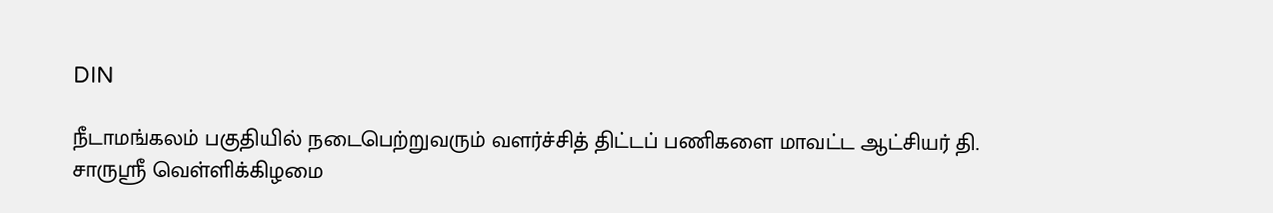DIN

நீடாமங்கலம் பகுதியில் நடைபெற்றுவரும் வளர்ச்சித் திட்டப் பணிகளை மாவட்ட ஆட்சியர் தி. சாருஸ்ரீ வெள்ளிக்கிழமை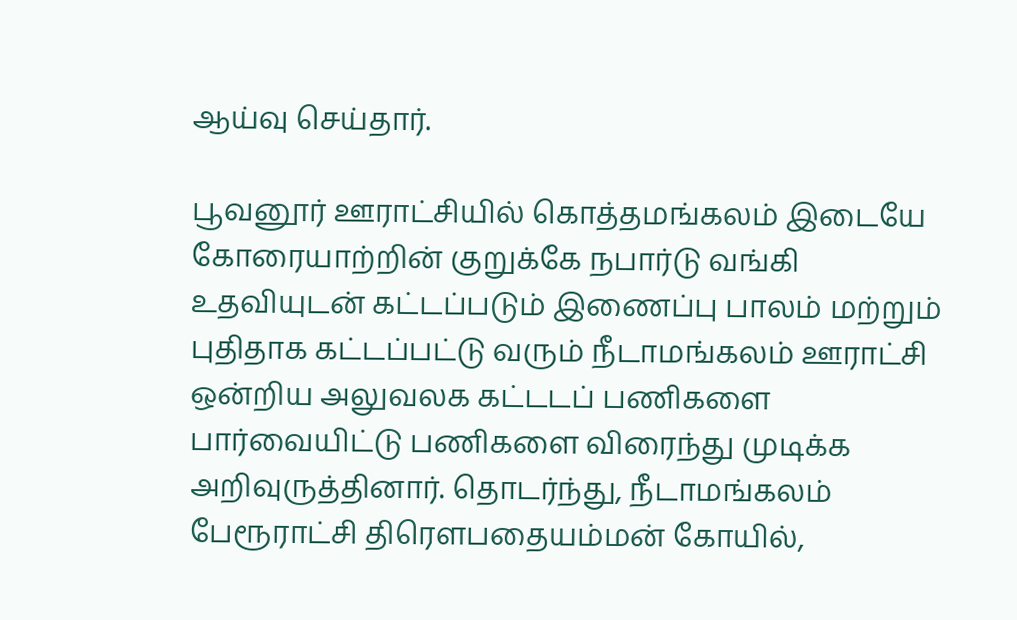ஆய்வு செய்தார்.

பூவனூர் ஊராட்சியில் கொத்தமங்கலம் இடையே கோரையாற்றின் குறுக்கே நபார்டு வங்கி உதவியுடன் கட்டப்படும் இணைப்பு பாலம் மற்றும் புதிதாக கட்டப்பட்டு வரும் நீடாமங்கலம் ஊராட்சி ஒன்றிய அலுவலக கட்டடப் பணிகளை பார்வையிட்டு பணிகளை விரைந்து முடிக்க அறிவுருத்தினார். தொடர்ந்து, நீடாமங்கலம் பேரூராட்சி திரெளபதையம்மன் கோயில்,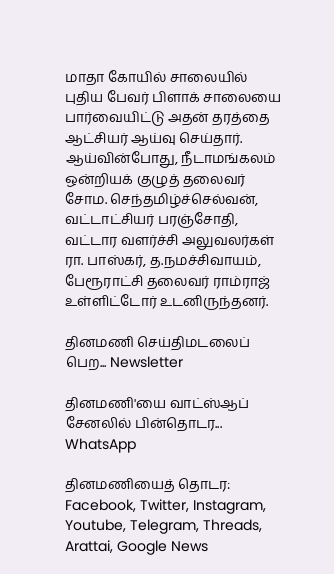மாதா கோயில் சாலையில் புதிய பேவர் பிளாக் சாலையை பார்வையிட்டு அதன் தரத்தை ஆட்சியர் ஆய்வு செய்தார். ஆய்வின்போது, நீடாமங்கலம் ஒன்றியக் குழுத் தலைவர் சோம. செந்தமிழ்ச்செல்வன், வட்டாட்சியர் பரஞ்சோதி, வட்டார வளர்ச்சி அலுவலர்கள் ரா. பாஸ்கர், த.நமச்சிவாயம், பேரூராட்சி தலைவர் ராம்ராஜ் உள்ளிட்டோர் உடனிருந்தனர்.

தினமணி செய்திமடலைப் பெற... Newsletter

தினமணி'யை வாட்ஸ்ஆப் சேனலில் பின்தொடர... WhatsApp

தினமணியைத் தொடர: Facebook, Twitter, Instagram, Youtube, Telegram, Threads, Arattai, Google News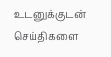உடனுக்குடன் செய்திகளை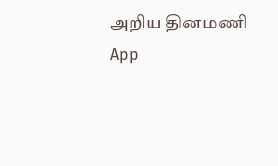அறிய தினமணி App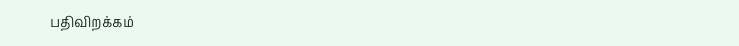பதிவிறக்கம்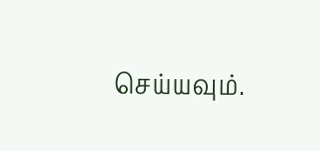செய்யவும்.